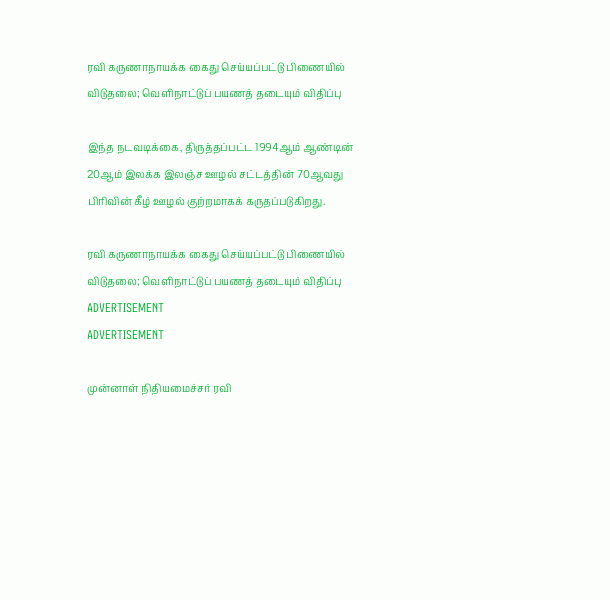ரவி கருணாநாயக்க கைது செய்யப்பட்டு பிணையில் விடுதலை; வெளிநாட்டுப் பயணத் தடையும் விதிப்பு

இந்த நடவடிக்கை, திருத்தப்பட்ட 1994ஆம் ஆண்டின் 20ஆம் இலக்க இலஞ்ச ஊழல் சட்டத்தின் 70ஆவது பிரிவின் கீழ் ஊழல் குற்றமாகக் கருதப்படுகிறது.

ரவி கருணாநாயக்க கைது செய்யப்பட்டு பிணையில் விடுதலை; வெளிநாட்டுப் பயணத் தடையும் விதிப்பு
ADVERTISEMENT
ADVERTISEMENT

முன்னாள் நிதியமைச்சர் ரவி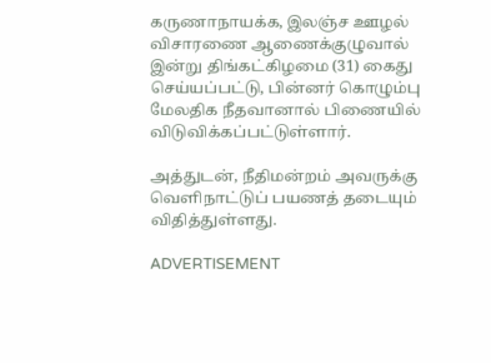கருணாநாயக்க, இலஞ்ச ஊழல் விசாரணை ஆணைக்குழுவால் இன்று திங்கட்கிழமை (31) கைது செய்யப்பட்டு, பின்னர் கொழும்பு மேலதிக நீதவானால் பிணையில் விடுவிக்கப்பட்டுள்ளார்.

அத்துடன், நீதிமன்றம் அவருக்கு வெளிநாட்டுப் பயணத் தடையும் விதித்துள்ளது.

ADVERTISEMENT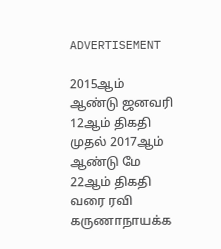ADVERTISEMENT

2015ஆம் ஆண்டு ஜனவரி 12ஆம் திகதி முதல் 2017ஆம் ஆண்டு மே 22ஆம் திகதி வரை ரவி கருணாநாயக்க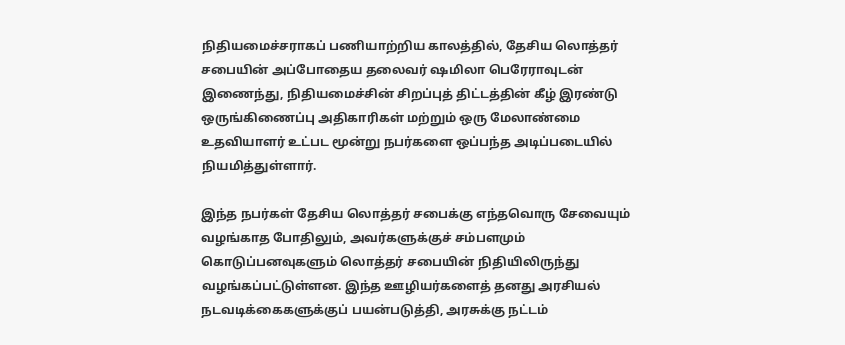நிதியமைச்சராகப் பணியாற்றிய காலத்தில், தேசிய லொத்தர் சபையின் அப்போதைய தலைவர் ஷமிலா பெரேராவுடன் இணைந்து, நிதியமைச்சின் சிறப்புத் திட்டத்தின் கீழ் இரண்டு ஒருங்கிணைப்பு அதிகாரிகள் மற்றும் ஒரு மேலாண்மை உதவியாளர் உட்பட மூன்று நபர்களை ஒப்பந்த அடிப்படையில் நியமித்துள்ளார்.

இந்த நபர்கள் தேசிய லொத்தர் சபைக்கு எந்தவொரு சேவையும் வழங்காத போதிலும், அவர்களுக்குச் சம்பளமும் கொடுப்பனவுகளும் லொத்தர் சபையின் நிதியிலிருந்து வழங்கப்பட்டுள்ளன. இந்த ஊழியர்களைத் தனது அரசியல் நடவடிக்கைகளுக்குப் பயன்படுத்தி, அரசுக்கு நட்டம்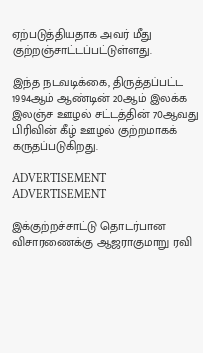ஏற்படுத்தியதாக அவர் மீது குற்றஞ்சாட்டப்பட்டுள்ளது.

இந்த நடவடிக்கை, திருத்தப்பட்ட 1994ஆம் ஆண்டின் 20ஆம் இலக்க இலஞ்ச ஊழல் சட்டத்தின் 70ஆவது பிரிவின் கீழ் ஊழல் குற்றமாகக் கருதப்படுகிறது.

ADVERTISEMENT
ADVERTISEMENT

இக்குற்றச்சாட்டு தொடர்பான விசாரணைக்கு ஆஜராகுமாறு ரவி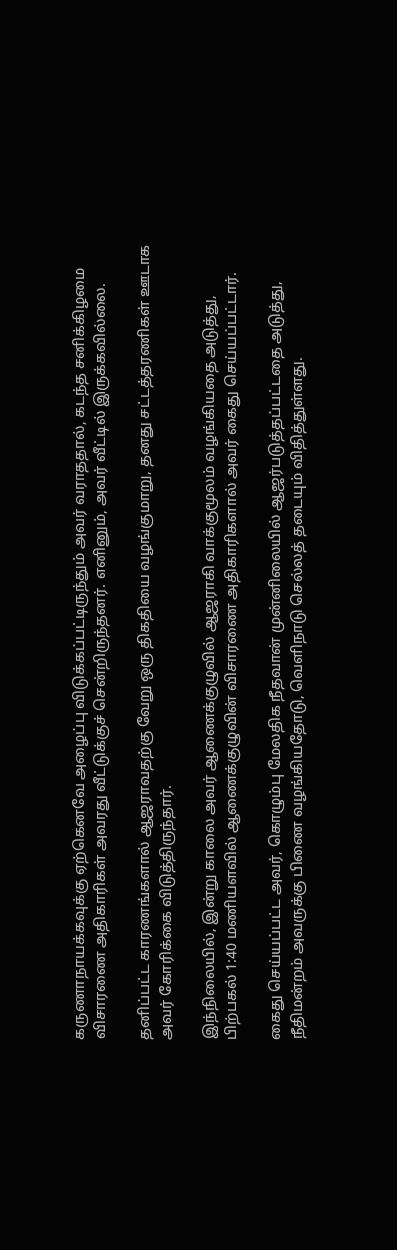கருணாநாயக்கவுக்கு ஏற்கெனவே அழைப்பு விடுக்கப்பட்டிருந்தும் அவர் வராததால், கடந்த சனிக்கிழமை விசாரணை அதிகாரிகள் அவரது வீட்டுக்குச் சென்றிருந்தனர். எனினும், அவர் வீட்டில் இருக்கவில்லை.

தனிப்பட்ட காரணங்களால் ஆஜராவதற்கு வேறு ஒரு திகதியை வழங்குமாறு, தனது சட்டத்தரணிகள் ஊடாக அவர் கோரிக்கை விடுத்திருந்தார்.

இந்நிலையில், இன்று காலை அவர் ஆணைக்குழுவில் ஆஜராகி வாக்குமூலம் வழங்கியதை அடுத்து, பிற்பகல் 1:40 மணியளவில் ஆணைக்குழுவின் விசாரணை அதிகாரிகளால் அவர் கைது செய்யப்பட்டார்.

கைது செய்யப்பட்ட அவர், கொழும்பு மேலதிக நீதவான் முன்னிலையில் ஆஜர்படுத்தப்பட்டதை அடுத்து, நீதிமன்றம் அவருக்கு பிணை வழங்கியதோடு, வெளிநாடு செல்லத் தடையும் விதித்துள்ளது.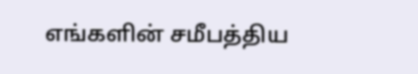எங்களின் சமீபத்திய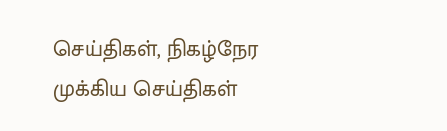செய்திகள், நிகழ்நேர முக்கிய செய்திகள்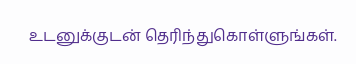உடனுக்குடன் தெரிந்துகொள்ளுங்கள்.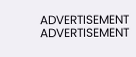ADVERTISEMENT
ADVERTISEMENT